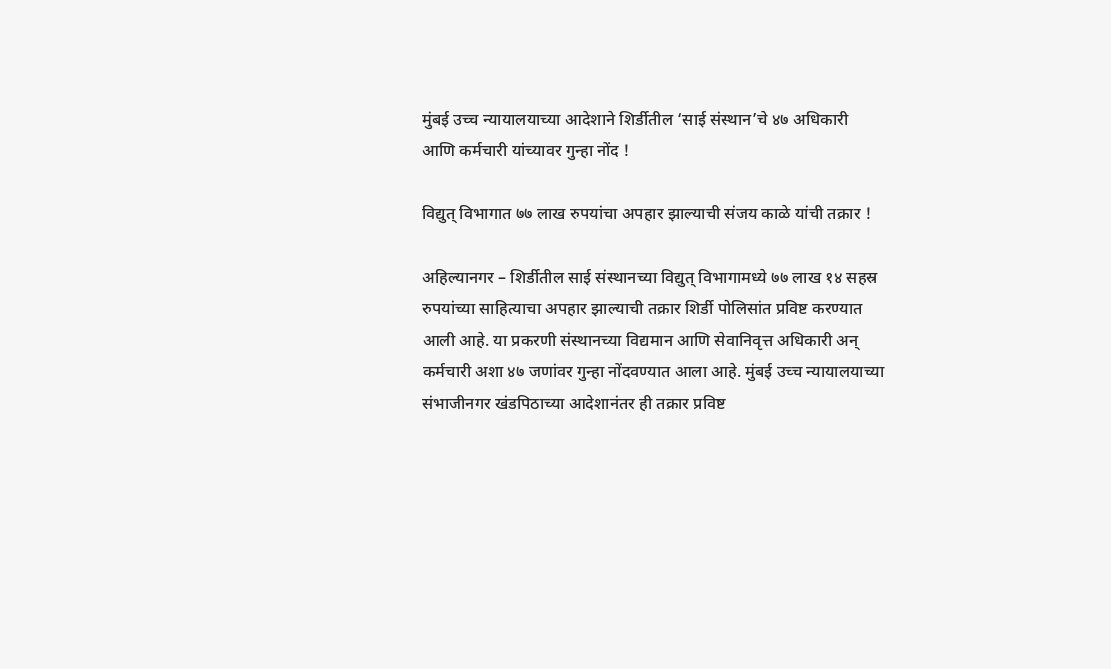मुंबई उच्च न्यायालयाच्या आदेशाने शिर्डीतील ‘साई संस्थान’चे ४७ अधिकारी आणि कर्मचारी यांच्यावर गुन्हा नोंद !

विद्युत् विभागात ७७ लाख रुपयांचा अपहार झाल्याची संजय काळे यांची तक्रार !

अहिल्यानगर – शिर्डीतील साई संस्थानच्या विद्युत् विभागामध्ये ७७ लाख १४ सहस्र रुपयांच्या साहित्याचा अपहार झाल्याची तक्रार शिर्डी पोलिसांत प्रविष्ट करण्यात आली आहे. या प्रकरणी संस्थानच्या विद्यमान आणि सेवानिवृत्त अधिकारी अन् कर्मचारी अशा ४७ जणांवर गुन्हा नोंदवण्यात आला आहे. मुंबई उच्च न्यायालयाच्या संभाजीनगर खंडपिठाच्या आदेशानंतर ही तक्रार प्रविष्ट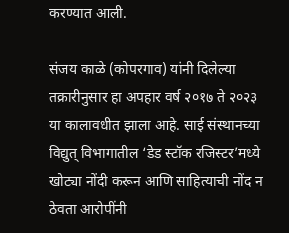करण्यात आली.

संजय काळे (कोपरगाव) यांनी दिलेल्या तक्रारीनुसार हा अपहार वर्ष २०१७ ते २०२३ या कालावधीत झाला आहे. साई संस्थानच्या विद्युत् विभागातील ‘डेड स्टॉक रजिस्टर’मध्ये खोट्या नोंदी करून आणि साहित्याची नोंद न ठेवता आरोपींनी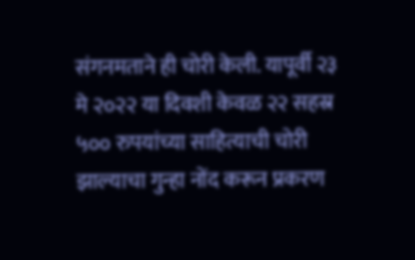संगनमताने ही चोरी केली. यापूर्वी २३ मे २०२२ या दिवशी केवळ २२ सहस्र ५०० रुपयांच्या साहित्याची चोरी झाल्याचा गुन्हा नोंद करून प्रकरण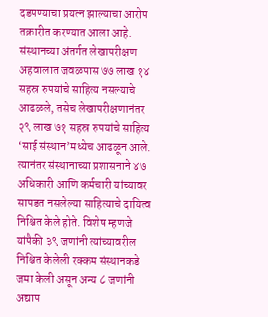दडपण्याचा प्रयत्न झाल्याचा आरोप तक्रारीत करण्यात आला आहे. संस्थानच्या अंतर्गत लेखापरीक्षण अहवालात जवळपास ७७ लाख १४ सहस्र रुपयांचे साहित्य नसल्याचे आढळले, तसेच लेखापरीक्षणानंतर २९ लाख ७१ सहस्र रुपयांचे साहित्य ‘साई संस्थान’मध्येच आढळून आले. त्यानंतर संस्थानाच्या प्रशासनाने ४७ अधिकारी आणि कर्मचारी यांच्यावर सापडत नसलेल्या साहित्याचे दायित्व निश्चित केले होते. विशेष म्हणजे यांपैकी ३९ जणांनी त्यांच्यावरील निश्चित केलेली रक्कम संस्थानकडे जमा केली असून अन्य ८ जणांनी अद्याप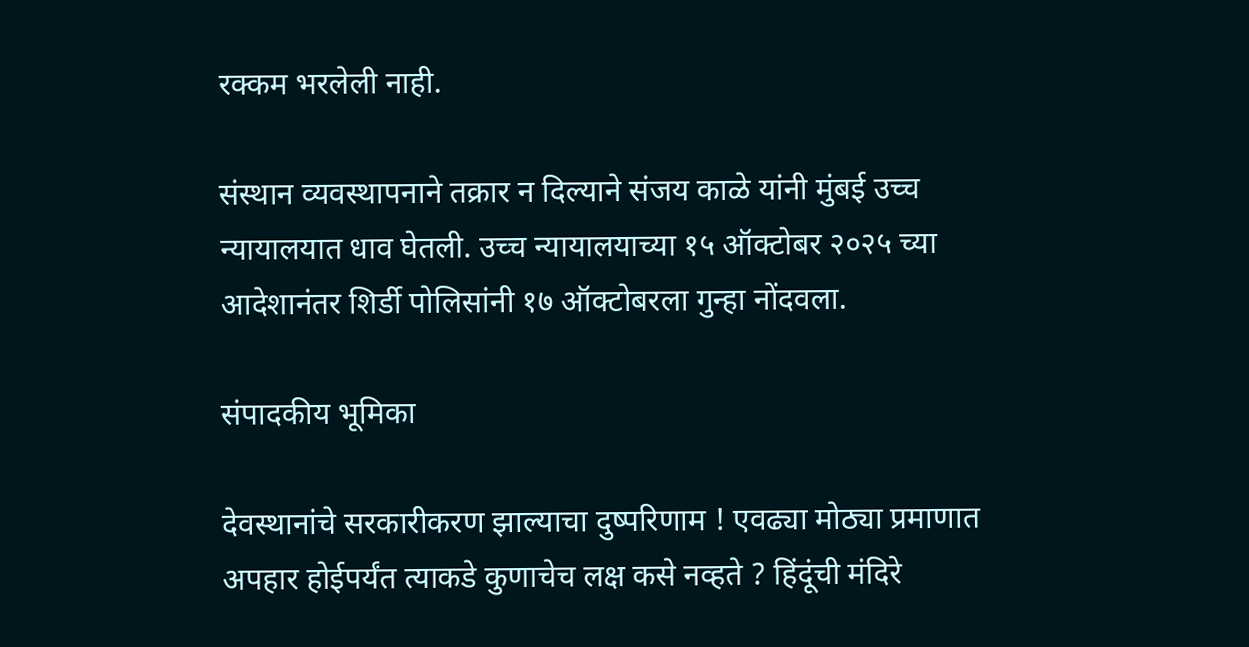रक्कम भरलेली नाही.

संस्थान व्यवस्थापनाने तक्रार न दिल्याने संजय काळे यांनी मुंबई उच्च न्यायालयात धाव घेतली. उच्च न्यायालयाच्या १५ ऑक्टोबर २०२५ च्या आदेशानंतर शिर्डी पोलिसांनी १७ ऑक्टोबरला गुन्हा नोंदवला.

संपादकीय भूमिका

देवस्थानांचे सरकारीकरण झाल्याचा दुष्परिणाम ! एवढ्या मोठ्या प्रमाणात अपहार होईपर्यंत त्याकडे कुणाचेच लक्ष कसे नव्हते ? हिंदूंची मंदिरे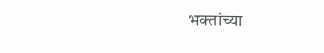भक्तांच्या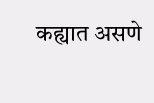कह्यात असणे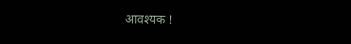आवश्यक !